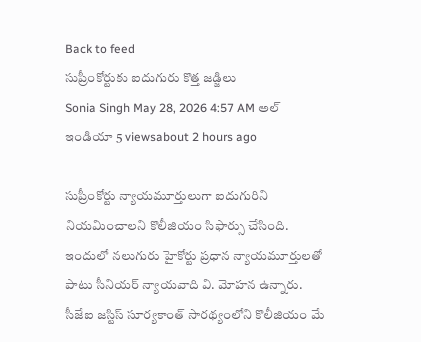Back to feed
సుప్రీంకోర్టుకు ఐదుగురు కొత్త జడ్జిలు
Sonia Singh May 28, 2026 4:57 AM అల్ ఇండియా 5 viewsabout 2 hours ago

సుప్రీంకోర్టు న్యాయమూర్తులుగా ఐదుగురిని నియమించాలని కొలీజియం సిఫార్సు చేసింది. ఇందులో నలుగురు హైకోర్టు ప్రధాన న్యాయమూర్తులతో పాటు సీనియర్ న్యాయవాది వి. మోహన ఉన్నారు. సీజేఐ జస్టిస్ సూర్యకాంత్ సారథ్యంలోని కొలీజియం మే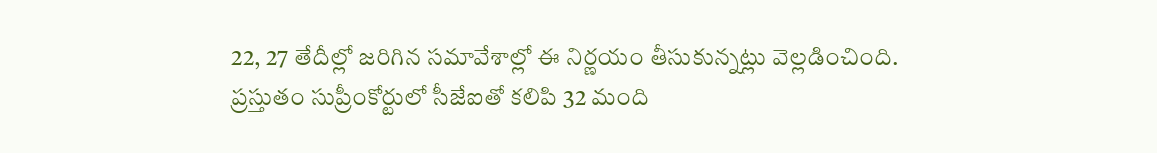22, 27 తేదీల్లో జరిగిన సమావేశాల్లో ఈ నిర్ణయం తీసుకున్నట్లు వెల్లడించింది.
ప్రస్తుతం సుప్రీంకోర్టులో సీజేఐతో కలిపి 32 మంది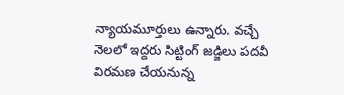న్యాయమూర్తులు ఉన్నారు. వచ్చే నెలలో ఇద్దరు సిట్టింగ్ జడ్జిలు పదవీ విరమణ చేయనున్న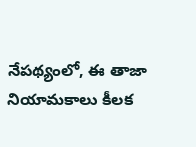నేపథ్యంలో, ఈ తాజా నియామకాలు కీలక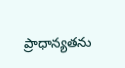ప్రాధాన్యతను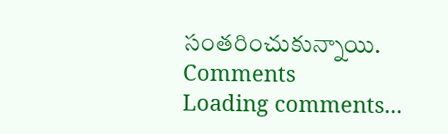సంతరించుకున్నాయి.
Comments
Loading comments...